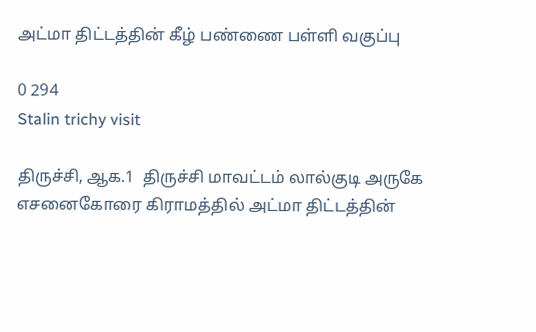அட்மா திட்டத்தின் கீழ் பண்ணை பள்ளி வகுப்பு

0 294
Stalin trichy visit

திருச்சி, ஆக.1  திருச்சி மாவட்டம் லால்குடி அருகே எசனைகோரை கிராமத்தில் அட்மா திட்டத்தின்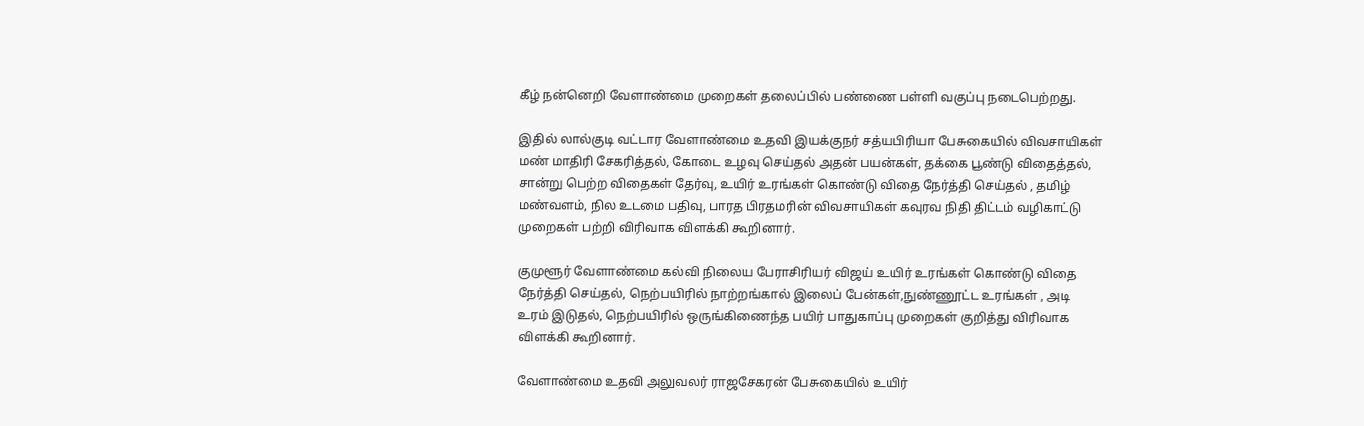கீழ் நன்னெறி வேளாண்மை முறைகள் தலைப்பில் பண்ணை பள்ளி வகுப்பு நடைபெற்றது.

இதில் லால்குடி வட்டார வேளாண்மை உதவி இயக்குநர் சத்யபிரியா பேசுகையில் விவசாயிகள் மண் மாதிரி சேகரித்தல், கோடை உழவு செய்தல் அதன் பயன்கள், தக்கை பூண்டு விதைத்தல், சான்று பெற்ற விதைகள் தேர்வு, உயிர் உரங்கள் கொண்டு விதை நேர்த்தி செய்தல் , தமிழ் மண்வளம், நில உடமை பதிவு, பாரத பிரதமரின் விவசாயிகள் கவுரவ நிதி திட்டம் வழிகாட்டு முறைகள் பற்றி விரிவாக விளக்கி கூறினார்.

குமுளூர் வேளாண்மை கல்வி நிலைய பேராசிரியர் விஜய் உயிர் உரங்கள் கொண்டு விதை நேர்த்தி செய்தல், நெற்பயிரில் நாற்றங்கால் இலைப் பேன்கள்,நுண்ணூட்ட உரங்கள் , அடி உரம் இடுதல், நெற்பயிரில் ஒருங்கிணைந்த பயிர் பாதுகாப்பு முறைகள் குறித்து விரிவாக விளக்கி கூறினார்.

வேளாண்மை உதவி அலுவலர் ராஜசேகரன் பேசுகையில் உயிர்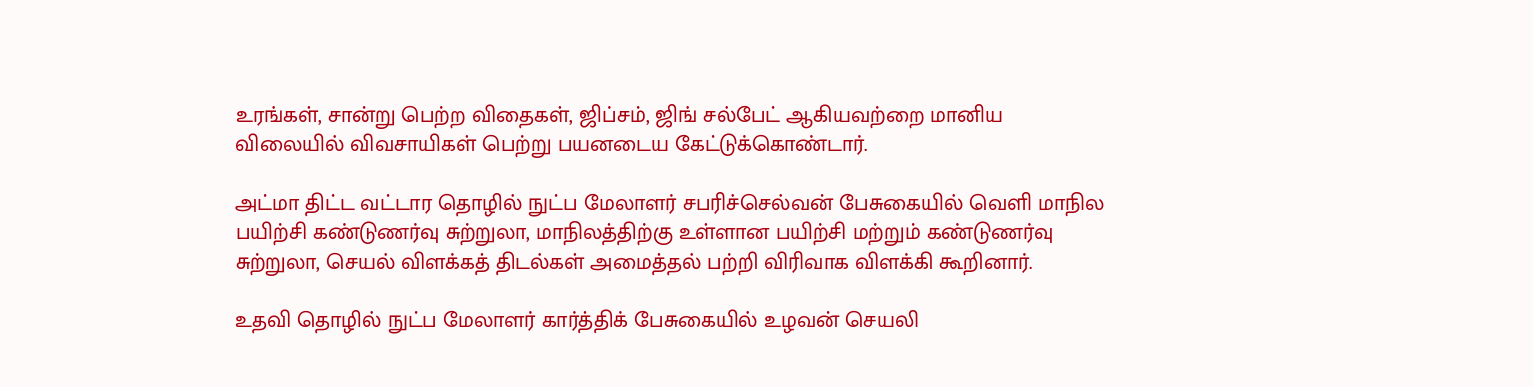உரங்கள், சான்று பெற்ற விதைகள், ஜிப்சம், ஜிங் சல்பேட் ஆகியவற்றை மானிய விலையில் விவசாயிகள் பெற்று பயனடைய கேட்டுக்கொண்டார்.

அட்மா திட்ட வட்டார தொழில் நுட்ப மேலாளர் சபரிச்செல்வன் பேசுகையில் வெளி மாநில பயிற்சி கண்டுணர்வு சுற்றுலா, மாநிலத்திற்கு உள்ளான பயிற்சி மற்றும் கண்டுணர்வு சுற்றுலா, செயல் விளக்கத் திடல்கள் அமைத்தல் பற்றி விரிவாக விளக்கி கூறினார்.

உதவி தொழில் நுட்ப மேலாளர் கார்த்திக் பேசுகையில் உழவன் செயலி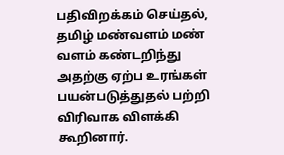பதிவிறக்கம் செய்தல், தமிழ் மண்வளம் மண் வளம் கண்டறிந்து அதற்கு ஏற்ப உரங்கள் பயன்படுத்துதல் பற்றி விரிவாக விளக்கி கூறினார்.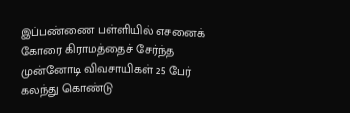இப்பண்ணை பள்ளியில் எசனைக் கோரை கிராமத்தைச் சேர்ந்த முன்னோடி விவசாயிகள் 25 பேர் கலந்து கொண்டு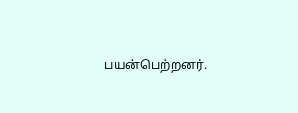பயன்பெற்றனர்.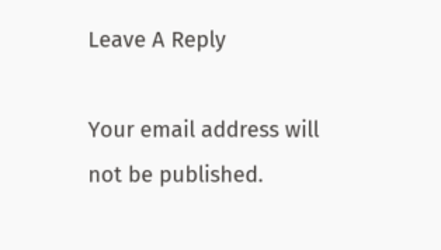Leave A Reply

Your email address will not be published.